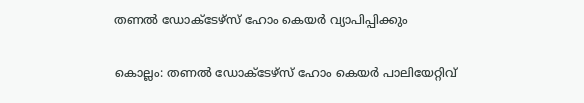തണൽ ഡോക്ടേഴ്സ് ഹോം കെയർ വ്യാപിപ്പിക്കും

കൊല്ലം: തണൽ ഡോക്ടേഴ്സ് ഹോം കെയർ പാലിയേറ്റിവ്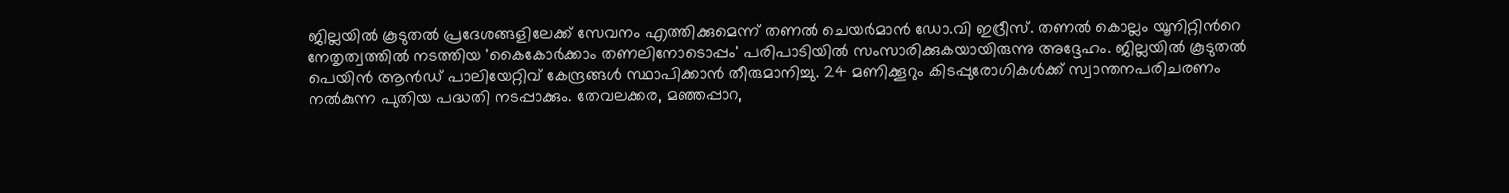ജില്ലയിൽ കൂടുതൽ പ്രദേശങ്ങളിലേക്ക് സേവനം എത്തിക്കുമെന്ന് തണൽ ചെയർമാൻ ഡോ.വി ഇദ്രീസ്. തണൽ കൊല്ലം യൂനിറ്റിന്‍റെ നേതൃത്വത്തിൽ നടത്തിയ 'കൈകോർക്കാം തണലിനോടൊപ്പം' പരിപാടിയിൽ സംസാരിക്കുകയായിരുന്നു അദ്ദേഹം. ജില്ലയിൽ കൂടുതൽ പെയിൻ ആൻഡ് പാലിയേറ്റിവ് കേന്ദ്രങ്ങൾ സ്ഥാപിക്കാൻ തീരുമാനിച്ചു. 24 മണിക്കൂറും കിടപ്പുരോഗികള്‍ക്ക് സ്വാന്തനപരിചരണം നല്‍കുന്ന പുതിയ പദ്ധതി നടപ്പാക്കും. തേവലക്കര, മഞ്ഞപ്പാറ,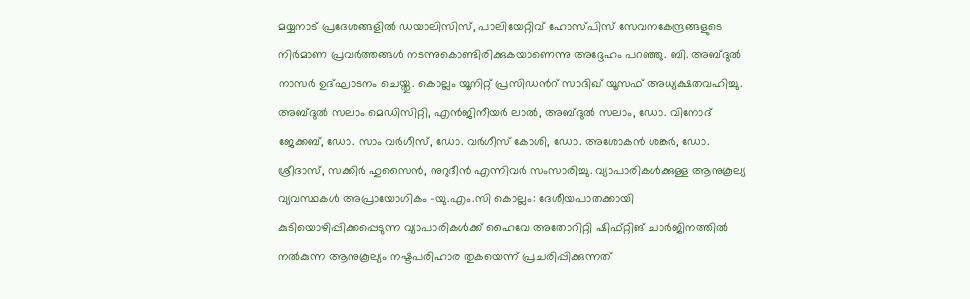മയ്യനാട് പ്രദേശങ്ങളിൽ ഡയാലിസിസ്, പാലിയേറ്റിവ് ഹോസ്പിസ് സേവനകേന്ദ്രങ്ങളുടെ നിർമാണ പ്രവർത്തങ്ങൾ നടന്നുകൊണ്ടിരിക്കുകയാണെന്നു അദ്ദേഹം പറഞ്ഞു. ബി. അബ്ദുൽ നാസർ ഉദ്‌ഘാടനം ചെയ്തു. കൊല്ലം യൂനിറ്റ് പ്രസിഡന്‍റ് സാദിഖ് യൂസഫ് അധ്യക്ഷതവഹിച്ചു. അബ്ദുൽ സലാം മെഡിസിറ്റി, എൻജിനീയർ ലാൽ, അബ്ദുൽ സലാം, ഡോ. വിനോദ് ജേക്കബ്, ഡോ. സാം വർഗീസ്, ഡോ. വർഗീസ് കോശി, ഡോ. അശോകൻ ശങ്കർ, ഡോ. ശ്രീദാസ്, സക്കിർ ഹുസൈൻ, നുറുദീൻ എന്നിവർ സംസാരിച്ചു. വ്യാപാരികള്‍ക്കുള്ള ആനുകൂല്യ വ്യവസ്ഥകള്‍ അപ്രായോഗികം -യു.എം.സി കൊല്ലം: ദേശീയപാതക്കായി കുടിയൊഴിപ്പിക്കപ്പെടുന്ന വ്യാപാരികള്‍ക്ക് ഹൈവേ അതോറിറ്റി ഷിഫ്റ്റിങ് ചാർജിനത്തില്‍ നല്‍കുന്ന ആനുകൂല്യം നഷ്ടപരിഹാര തുകയെന്ന് പ്രചരിപ്പിക്കുന്നത്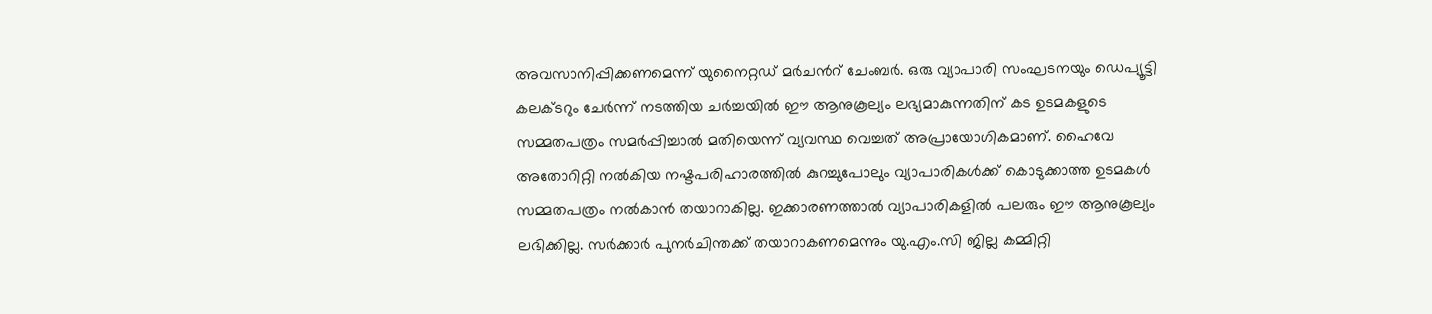അവസാനിപ്പിക്കണമെന്ന് യുനൈറ്റഡ് മർചന്‍റ് ചേംബർ. ഒരു വ്യാപാരി സംഘടനയും ഡെപ്യൂട്ടി കലക്ടറും ചേര്‍ന്ന് നടത്തിയ ചര്‍ച്ചയില്‍ ഈ ആനുകൂല്യം ലഭ്യമാകുന്നതിന് കട ഉടമകളുടെ സമ്മതപത്രം സമര്‍പ്പിച്ചാല്‍ മതിയെന്ന് വ്യവസ്ഥ വെച്ചത് അപ്രായോഗികമാണ്. ഹൈവേ അതോറിറ്റി നല്‍കിയ നഷ്ടപരിഹാരത്തിൽ കുറച്ചുപോലും വ്യാപാരികള്‍ക്ക് കൊടുക്കാത്ത ഉടമകൾ സമ്മതപത്രം നല്‍കാന്‍ തയാറാകില്ല. ഇക്കാരണത്താല്‍ വ്യാപാരികളില്‍ പലരും ഈ ആനുകൂല്യം ലഭിക്കില്ല. സര്‍ക്കാര്‍ പുനര്‍ചിന്തക്ക് തയാറാകണമെന്നും യു.എം.സി ജില്ല കമ്മിറ്റി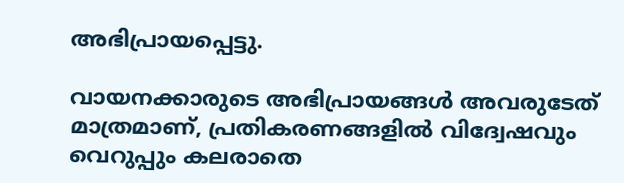അഭിപ്രായപ്പെട്ടു.

വായനക്കാരുടെ അഭിപ്രായങ്ങള്‍ അവരുടേത് മാത്രമാണ്, പ്രതികരണങ്ങളിൽ വിദ്വേഷവും വെറുപ്പും കലരാതെ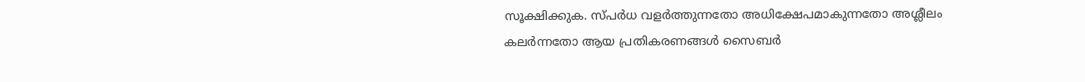സൂക്ഷിക്കുക. സ്പർധ വളർത്തുന്നതോ അധിക്ഷേപമാകുന്നതോ അശ്ലീലം കലർന്നതോ ആയ പ്രതികരണങ്ങൾ സൈബർ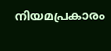നിയമപ്രകാരം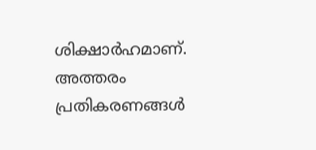ശിക്ഷാർഹമാണ്. അത്തരം പ്രതികരണങ്ങൾ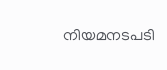നിയമനടപടി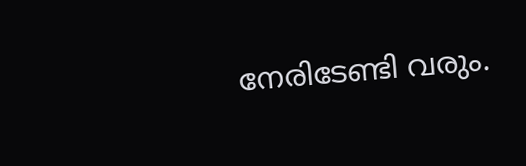നേരിടേണ്ടി വരും.